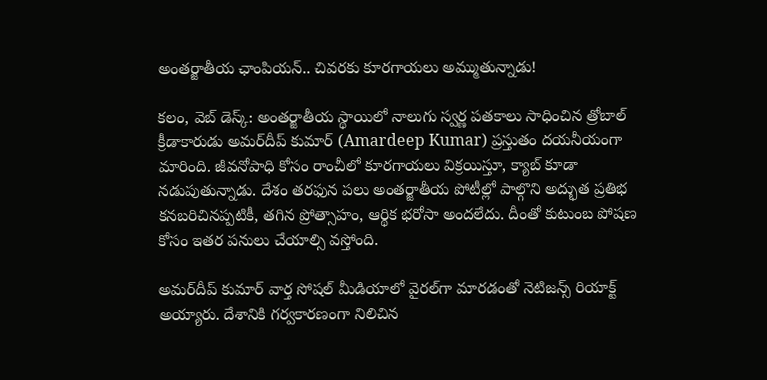అంతర్జాతీయ ఛాంపియన్‌.. చివరకు కూరగాయలు అమ్ముతున్నాడు!

కలం, వెబ్ డెస్క్: అంతర్జాతీయ స్థాయిలో నాలుగు స్వర్ణ పతకాలు సాధించిన త్రోబాల్‌ క్రీడాకారుడు అమర్‌దీప్‌ కుమార్‌ (Amardeep Kumar) ప్రస్తుతం దయనీయంగా మారింది. జీవనోపాధి కోసం రాంచీలో కూరగాయలు విక్రయిస్తూ, క్యాబ్‌ కూడా నడుపుతున్నాడు. దేశం తరఫున పలు అంతర్జాతీయ పోటీల్లో పాల్గొని అద్భుత ప్రతిభ కనబరిచినప్పటికీ, తగిన ప్రోత్సాహం, ఆర్థిక భరోసా అందలేదు. దీంతో కుటుంబ పోషణ కోసం ఇతర పనులు చేయాల్సి వస్తోంది.

అమర్‌దీప్‌ కుమార్‌ వార్త సోషల్ మీడియాలో వైరల్‌గా మారడంతో నెటిజన్స్ రియాక్ట్ అయ్యారు. దేశానికి గర్వకారణంగా నిలిచిన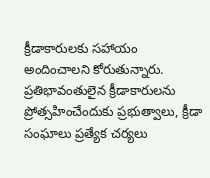క్రీడాకారులకు సహాయం అందించాలని కోరుతున్నారు. ప్రతిభావంతులైన క్రీడాకారులను ప్రోత్సహించేందుకు ప్రభుత్వాలు, క్రీడా సంఘాలు ప్రత్యేక చర్యలు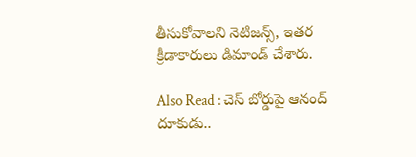తీసుకోవాలని నెటిజన్స్, ఇతర క్రీడాకారులు డిమాండ్ చేశారు.

Also Read : చెస్ బోర్డుపై ఆనంద్ దూకుడు..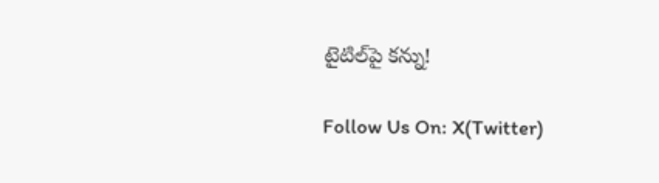టైటిల్‌పై కన్ను!

Follow Us On: X(Twitter)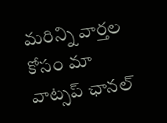మ‌రిన్ని వార్త‌ల కోసం మా వాట్స‌ప్ ఛాన‌ల్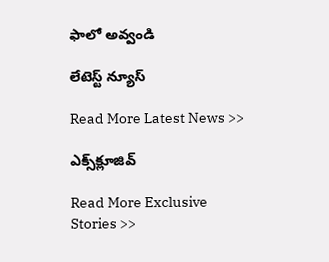ఫాలో అవ్వండి

లేటెస్ట్ న్యూస్‌

Read More Latest News >>

ఎక్స్‌క్లూజివ్‌

Read More Exclusive Stories >>